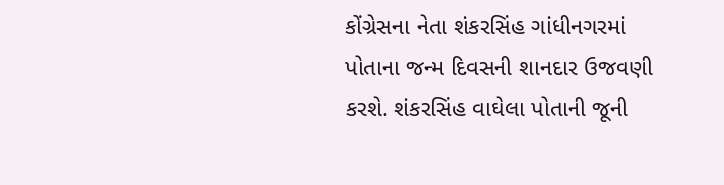કોંગ્રેસના નેતા શંકરસિંહ ગાંધીનગરમાં પોતાના જન્મ દિવસની શાનદાર ઉજવણી કરશે. શંકરસિંહ વાઘેલા પોતાની જૂની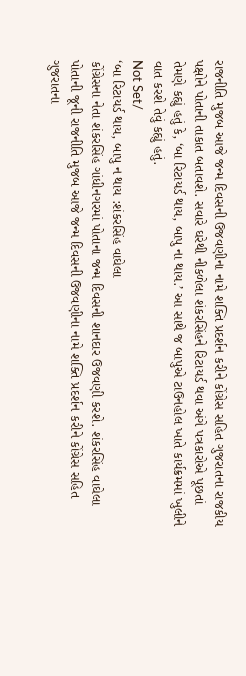રાજનીતિ મુજબ આજે જન્મ દિવસની ઉજવણીના નામે શક્તિ પ્રદર્શન કરીને કોંગ્રેસ સહિત ગુજરાતના રાજકીય પક્ષોને પોતાની તાકાત બતાવશે. સવારે ઘરેથી નીકળેલા શંકરસિંહને રિટાયર્ડ થવા અંગે પત્રકારોએ પૂછતાં તેમણે કહ્યું હતું કે, ‘બા રિટાયર્ડ થાય, બાપુ ના થાય.’ આ સાથે જ બાપુએ ટાઉનહોલ ખાતે કાર્યક્રમમાં ખુલીને વાત કરશે તેવું કહ્યું હતું.
Not Set/
‘બા રિટાયર્ડ થાય, બાપુ ન થાય :શંકરસિંહ વાઘેલા
કોંગ્રેસના નેતા શંકરસિંહ ગાંધીનગરમાં પોતાના જન્મ દિવસની શાનદાર ઉજવણી કરશે. શંકરસિંહ વાઘેલા પોતાની જૂની રાજનીતિ મુજબ આજે જન્મ દિવસની ઉજવણીના નામે શક્તિ પ્રદર્શન કરીને કોંગ્રેસ સહિત ગુજરાતના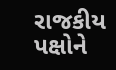રાજકીય પક્ષોને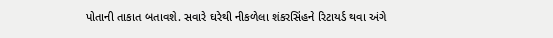પોતાની તાકાત બતાવશે. સવારે ઘરેથી નીકળેલા શંકરસિંહને રિટાયર્ડ થવા અંગે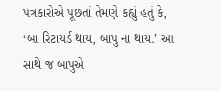પત્રકારોએ પૂછતાં તેમણે કહ્યું હતું કે, ‘બા રિટાયર્ડ થાય, બાપુ ના થાય.’ આ સાથે જ બાપુએ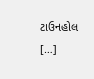ટાઉનહોલ […]